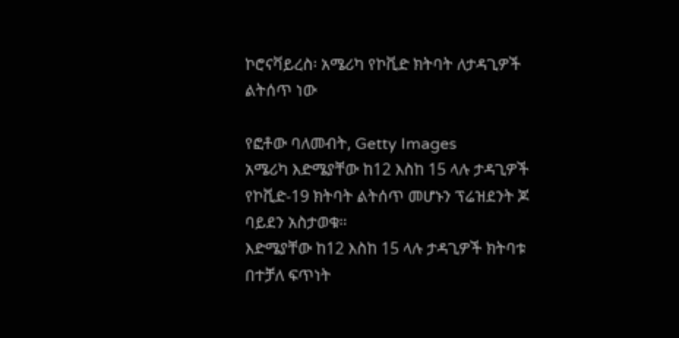ኮሮናቫይረስ፡ አሜሪካ የኮቪድ ክትባት ለታዳጊዎች ልትሰጥ ነው

የፎቶው ባለመብት, Getty Images
አሜሪካ እድሜያቸው ከ12 እስከ 15 ላሉ ታዳጊዎች የኮቪድ-19 ክትባት ልትሰጥ መሆኑን ፕሬዝደንት ጆ ባይደን አስታወቁ።
እድሜያቸው ከ12 እስከ 15 ላሉ ታዳጊዎች ክትባቱ በተቻለ ፍጥነት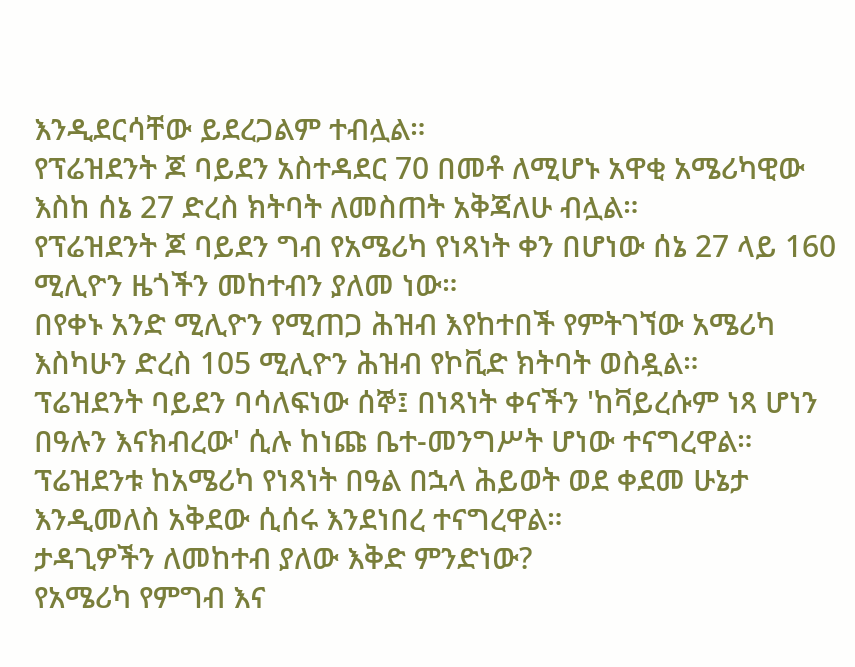እንዲደርሳቸው ይደረጋልም ተብሏል።
የፕሬዝደንት ጆ ባይደን አስተዳደር 70 በመቶ ለሚሆኑ አዋቂ አሜሪካዊው እስከ ሰኔ 27 ድረስ ክትባት ለመስጠት አቅጃለሁ ብሏል።
የፕሬዝደንት ጆ ባይደን ግብ የአሜሪካ የነጻነት ቀን በሆነው ሰኔ 27 ላይ 160 ሚሊዮን ዜጎችን መከተብን ያለመ ነው።
በየቀኑ አንድ ሚሊዮን የሚጠጋ ሕዝብ እየከተበች የምትገኘው አሜሪካ እስካሁን ድረስ 105 ሚሊዮን ሕዝብ የኮቪድ ክትባት ወስዷል።
ፕሬዝደንት ባይደን ባሳለፍነው ሰኞ፤ በነጻነት ቀናችን 'ከቫይረሱም ነጻ ሆነን በዓሉን እናክብረው' ሲሉ ከነጩ ቤተ-መንግሥት ሆነው ተናግረዋል። ፕሬዝደንቱ ከአሜሪካ የነጻነት በዓል በኋላ ሕይወት ወደ ቀደመ ሁኔታ እንዲመለስ አቅደው ሲሰሩ እንደነበረ ተናግረዋል።
ታዳጊዎችን ለመከተብ ያለው እቅድ ምንድነው?
የአሜሪካ የምግብ እና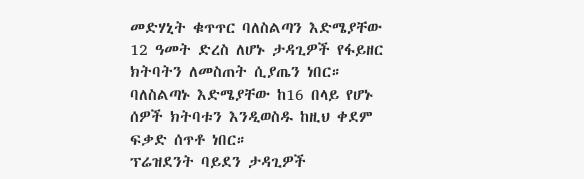መድሃኒት ቁጥጥር ባለስልጣን እድሜያቸው 12 ዓመት ድረስ ለሆኑ ታዳጊዎች የፋይዘር ክትባትን ለመስጠት ሲያጤን ነበር። ባለስልጣኑ እድሜያቸው ከ16 በላይ የሆኑ ሰዎች ክትባቱን እንዲወስዱ ከዚህ ቀደም ፍቃድ ሰጥቶ ነበር።
ፕሬዝደንት ባይደን ታዳጊዎች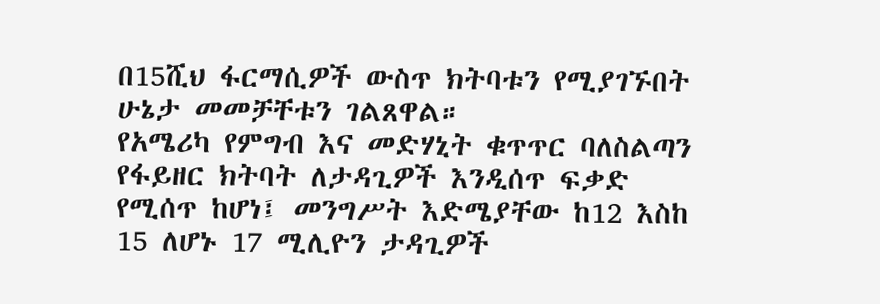በ15ሺህ ፋርማሲዎች ውስጥ ክትባቱን የሚያገኙበት ሁኔታ መመቻቸቱን ገልጸዋል።
የአሜሪካ የምግብ እና መድሃኒት ቁጥጥር ባለስልጣን የፋይዘር ክትባት ለታዳጊዎች እንዲሰጥ ፍቃድ የሚሰጥ ከሆነ፤ መንግሥት እድሜያቸው ከ12 እስከ 15 ለሆኑ 17 ሚሊዮን ታዳጊዎች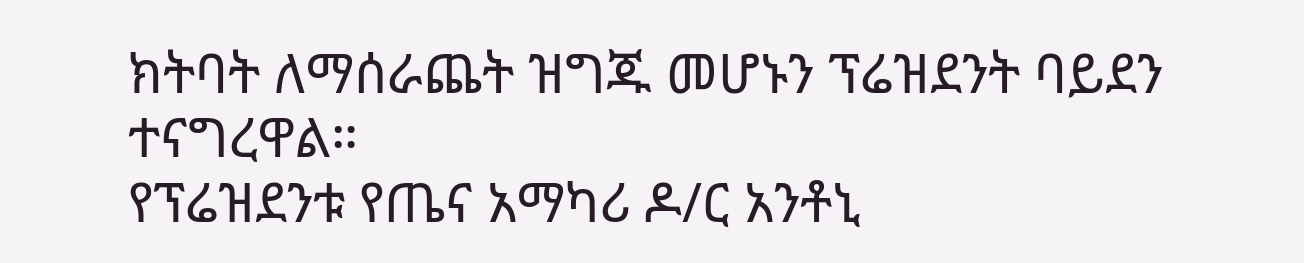ክትባት ለማሰራጨት ዝግጁ መሆኑን ፕሬዝደንት ባይደን ተናግረዋል።
የፕሬዝደንቱ የጤና አማካሪ ዶ/ር አንቶኒ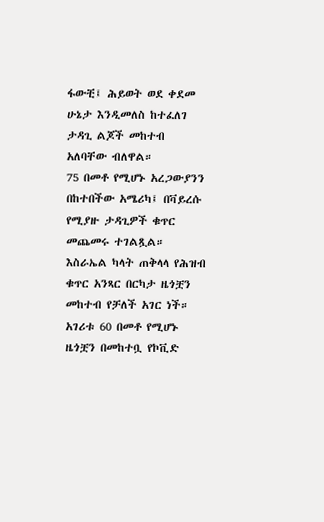ፋውቺ፤ ሕይወት ወደ ቀደመ ሁኔታ እንዲመለስ ከተፈለገ ታዳጊ ልጆች መከተብ አለባቸው ብለዋል።
75 በመቶ የሚሆኑ አረጋውያንን በከተበችው አሜሪካ፤ በቫይረሱ የሚያዙ ታዳጊዎች ቁጥር መጨመሩ ተገልጿል።
እስራኤል ካላት ጠቅላላ የሕዝብ ቁጥር አንጻር በርካታ ዜጎቿን መከተብ የቻለች አገር ነች። አገሪቱ 60 በመቶ የሚሆኑ ዜጎቿን በመከተቧ የኮቪድ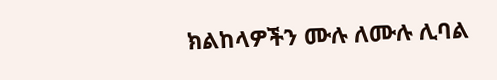ክልከላዎችን ሙሉ ለሙሉ ሊባል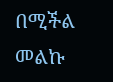በሚችል መልኩ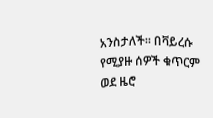አንስታለች። በቫይረሱ የሚያዙ ሰዎች ቁጥርም ወደ ዜሮ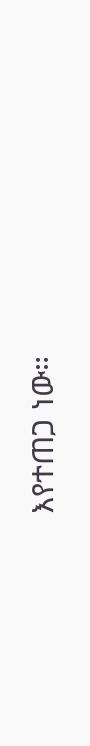እየተጠጋ ነው።